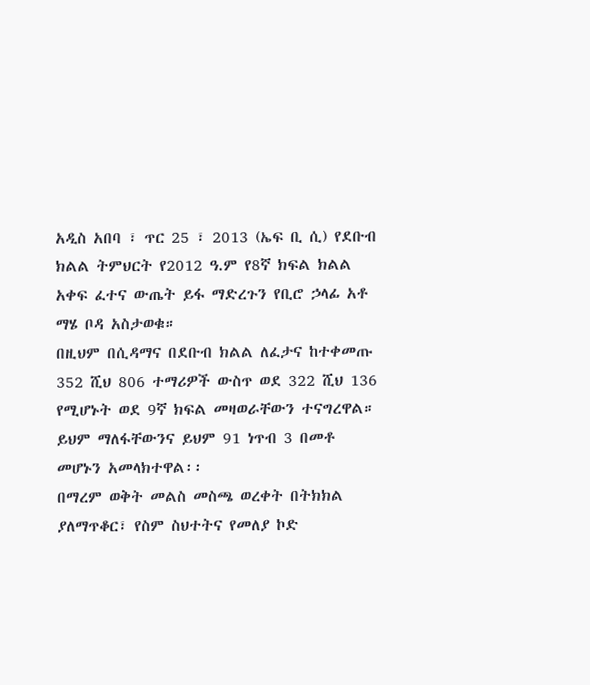አዲስ አበባ ፣ ጥር 25 ፣ 2013 (ኤፍ ቢ ሲ) የደቡብ ክልል ትምህርት የ2012 ዓ.ም የ8ኛ ክፍል ክልል አቀፍ ፈተና ውጤት ይፋ ማድረጉን የቢሮ ኃላፊ አቶ ማሄ ቦዳ አስታወቁ።
በዚህም በሲዳማና በደቡብ ክልል ለፈታና ከተቀመጡ 352 ሺህ 806 ተማሪዎች ውስጥ ወደ 322 ሺህ 136 የሚሆኑት ወደ 9ኛ ክፍል መዛወራቸውን ተናግረዋል።
ይህም ማለፋቸውንና ይህም 91 ነጥብ 3 በመቶ መሆኑን አመላክተዋል፡፡
በማረም ወቅት መልስ መስጫ ወረቀት በትክክል ያለማጥቆር፣ የስም ስህተትና የመለያ ኮድ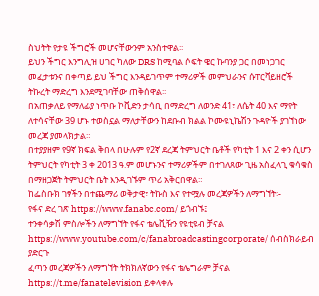ስህትት የታዩ ችግሮች መሆናቸውንም አንስተዋል፡፡
ይህን ችግር እንግሊዝ ሀገር ካለው DRS ከሚባል ሶፍት ዌር ኩባንያ ጋር በመነጋገር መፈታቱንና በቀጣይ ይህ ችግር እንዳይገጥም ተማሪዎች መምህራንና ሱፐርቫይዘሮች ትኩረት ማድረግ እንደሚገባቸው ጠቅሰዋል፡፡
በአጠቃለይ የማለፊያ ነጥቡ ኮቪድን ታሳቢ በማድረግ ለወንድ 41፣ ለሴት 40 እና ማየት ለተሳናቸው 39 ሆኑ ተወስኗል ማለታቸውን ከደቡብ ክልል ኮሙዩኒኬሽን ጉዳዮች ያገኘነው መረጃ ያመላክታል።
በተያያዘም የ9ኛ ክፍል ቅበላ በሁሉም የ2ኛ ደረጃ ትምህርት ቤቶች የካቲት 1 እና 2 ቀን ሲሆን ትምህርት የካቲት 3 ቀ 2013 ዓ.ም መሆኑንና ተማሪዎችም በተገለጸው ጊዜ አስፈላጊ ቁሳቁስ በማዘጋጀት ትምህርት ቤት እንዲገኙም ጥሪ አቅርበዋል።
ከፌስቡክ ገፃችን በተጨማሪ ወቅታዊ፣ ትኩስ እና የተሟሉ መረጃዎችን ለማግኘት፡-
የፋና ድረ ገጽ https://www.fanabc.com/ ይጎብኙ፤
ተንቀሳቃሽ ምስሎችን ለማግኘት የፋና ቴሌቪዥን የዩቲዩብ ቻናል https://www.youtube.com/c/fanabroadcastingcorporate/ ሰብስክራይብ ያድርጉ
ፈጣን መረጃዎችን ለማግኘት ትክክለኛውን የፋና ቴሌግራም ቻናል https://t.me/fanatelevision ይቀላቀሉ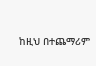ከዚህ በተጨማሪም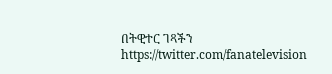በትዊተር ገጻችን https://twitter.com/fanatelevision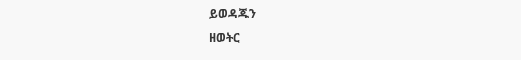ይወዳጁን
ዘወትር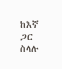ከእኛ ጋር ስላሉ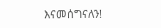እናመሰግናለን!